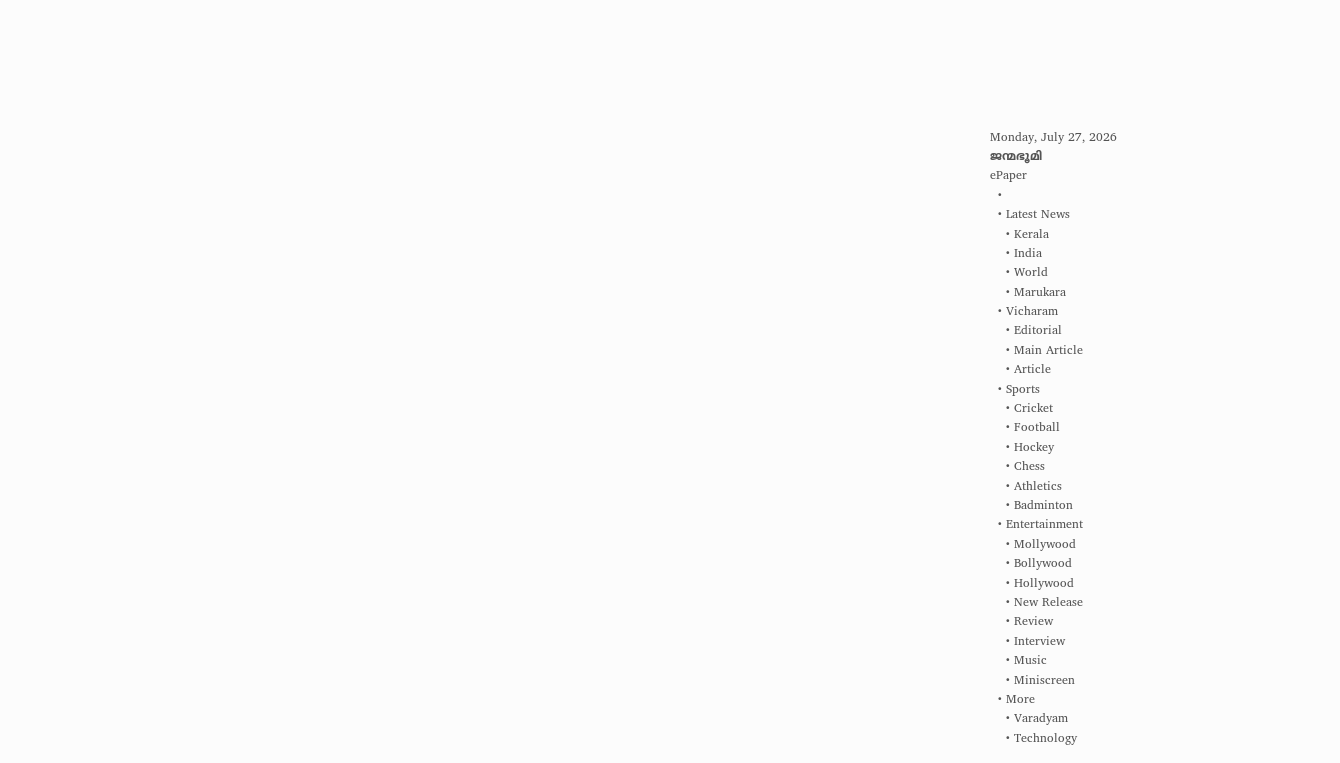Monday, July 27, 2026
ജന്മഭൂമി
ePaper
  •
  • Latest News
    • Kerala
    • India
    • World
    • Marukara
  • Vicharam
    • Editorial
    • Main Article
    • Article
  • Sports
    • Cricket
    • Football
    • Hockey
    • Chess
    • Athletics
    • Badminton
  • Entertainment
    • Mollywood
    • Bollywood
    • Hollywood
    • New Release
    • Review
    • Interview
    • Music
    • Miniscreen
  • More
    • Varadyam
    • Technology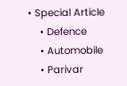• Special Article
    • Defence
    • Automobile
    • Parivar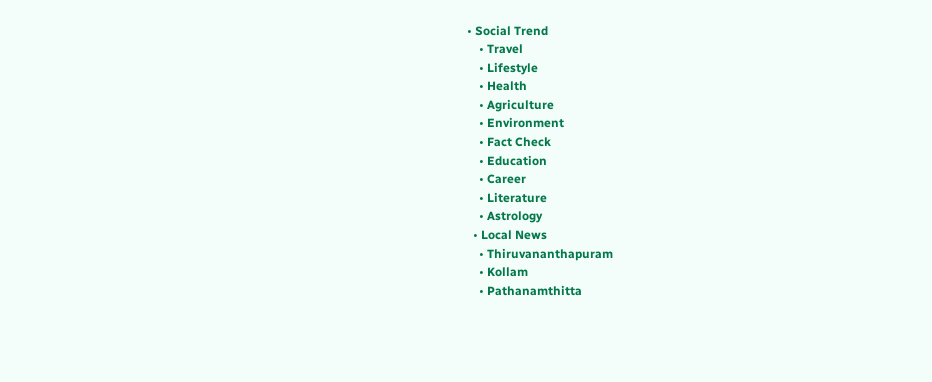• Social Trend
    • Travel
    • Lifestyle
    • Health
    • Agriculture
    • Environment
    • Fact Check
    • Education
    • Career
    • Literature
    • Astrology
  • Local News
    • Thiruvananthapuram
    • Kollam
    • Pathanamthitta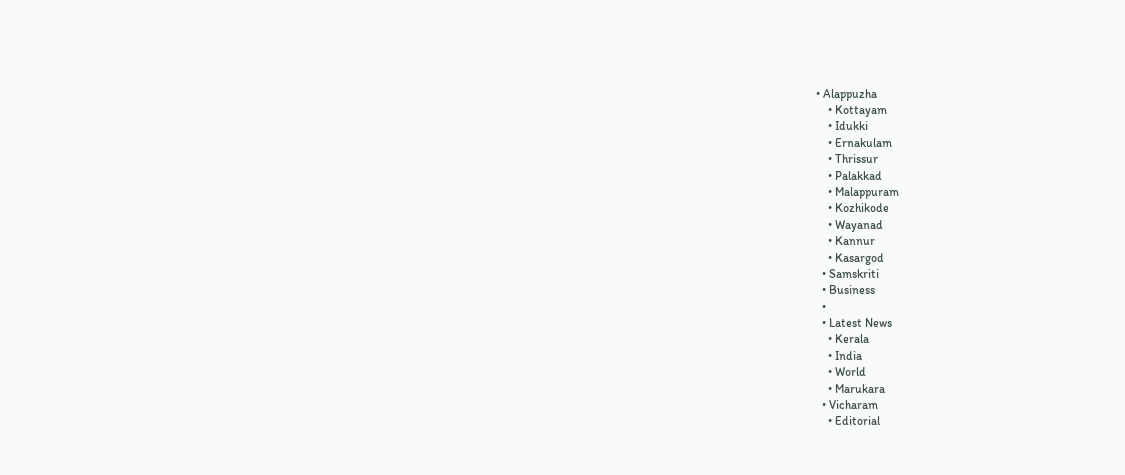• Alappuzha
    • Kottayam
    • Idukki
    • Ernakulam
    • Thrissur
    • Palakkad
    • Malappuram
    • Kozhikode
    • Wayanad
    • Kannur
    • Kasargod
  • Samskriti
  • Business
  •
  • Latest News
    • Kerala
    • India
    • World
    • Marukara
  • Vicharam
    • Editorial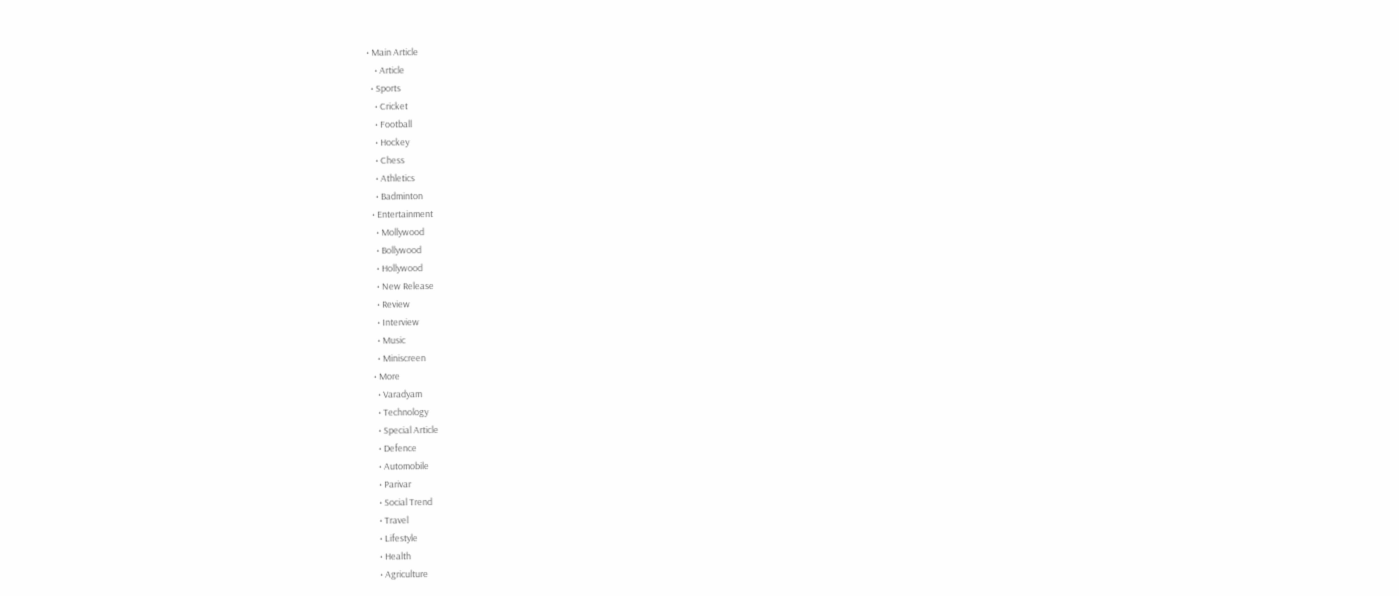• Main Article
    • Article
  • Sports
    • Cricket
    • Football
    • Hockey
    • Chess
    • Athletics
    • Badminton
  • Entertainment
    • Mollywood
    • Bollywood
    • Hollywood
    • New Release
    • Review
    • Interview
    • Music
    • Miniscreen
  • More
    • Varadyam
    • Technology
    • Special Article
    • Defence
    • Automobile
    • Parivar
    • Social Trend
    • Travel
    • Lifestyle
    • Health
    • Agriculture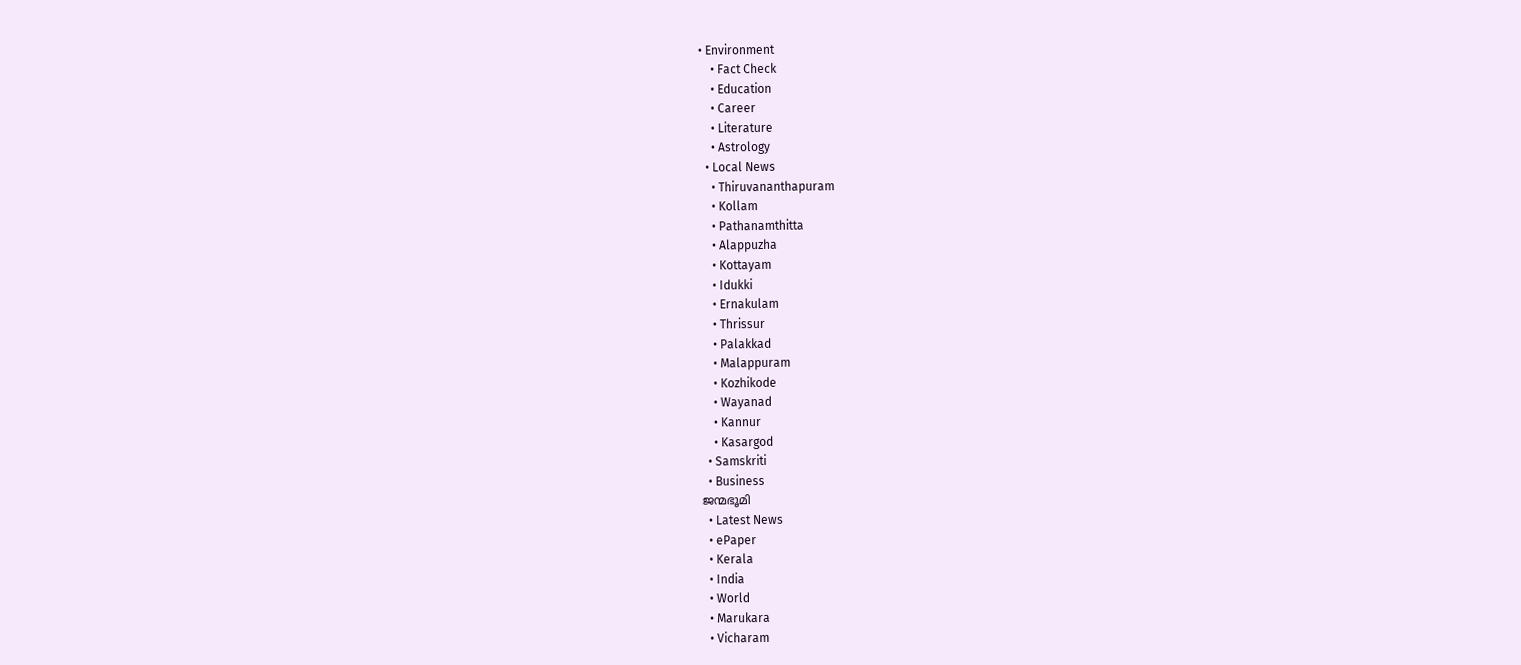• Environment
    • Fact Check
    • Education
    • Career
    • Literature
    • Astrology
  • Local News
    • Thiruvananthapuram
    • Kollam
    • Pathanamthitta
    • Alappuzha
    • Kottayam
    • Idukki
    • Ernakulam
    • Thrissur
    • Palakkad
    • Malappuram
    • Kozhikode
    • Wayanad
    • Kannur
    • Kasargod
  • Samskriti
  • Business
ജന്മഭൂമി
  • Latest News
  • ePaper
  • Kerala
  • India
  • World
  • Marukara
  • Vicharam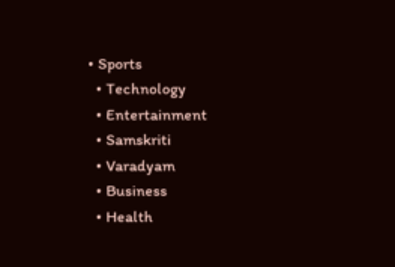• Sports
  • Technology
  • Entertainment
  • Samskriti
  • Varadyam
  • Business
  • Health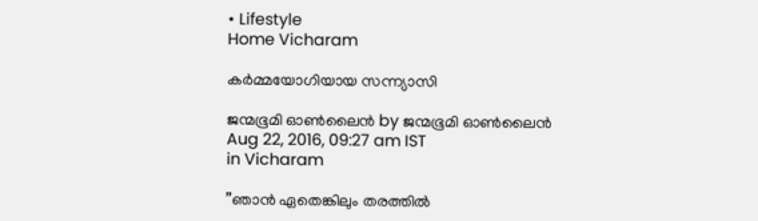• Lifestyle
Home Vicharam

കര്‍മ്മയോഗിയായ സന്ന്യാസി

ജന്മഭൂമി ഓണ്‍ലൈന്‍ by ജന്മഭൂമി ഓണ്‍ലൈന്‍
Aug 22, 2016, 09:27 am IST
in Vicharam

”ഞാന്‍ ഏതെങ്കിലും തരത്തില്‍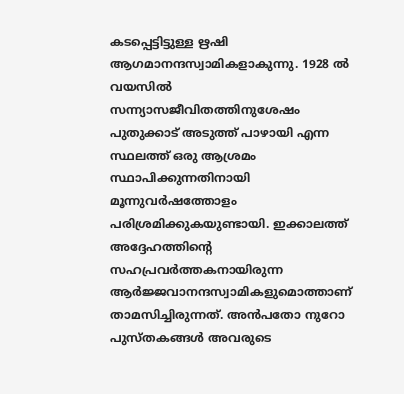കടപ്പെട്ടിട്ടുള്ള ഋഷി ആഗമാനന്ദസ്വാമികളാകുന്നു. 1928 ല്‍ വയസില്‍ സന്ന്യാസജീവിതത്തിനുശേഷം പുതുക്കാട് അടുത്ത് പാഴായി എന്ന സ്ഥലത്ത് ഒരു ആശ്രമം സ്ഥാപിക്കുന്നതിനായി മൂന്നുവര്‍ഷത്തോളം പരിശ്രമിക്കുകയുണ്ടായി. ഇക്കാലത്ത് അദ്ദേഹത്തിന്റെ സഹപ്രവര്‍ത്തകനായിരുന്ന ആര്‍ജ്ജവാനന്ദസ്വാമികളുമൊത്താണ് താമസിച്ചിരുന്നത്. അന്‍പതോ നുറോ പുസ്തകങ്ങള്‍ അവരുടെ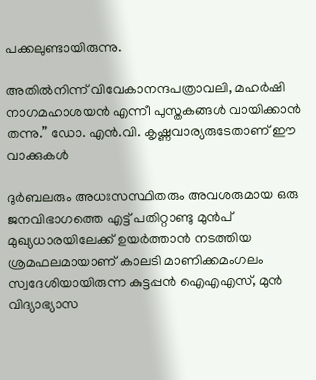പക്കലുണ്ടായിരുന്നു.

അതില്‍നിന്ന് വിവേകാനന്ദപത്രാവലി, മഹര്‍ഷി നാഗമഹാശയന്‍ എന്നീ പുസ്തകങ്ങള്‍ വായിക്കാന്‍ തന്നു.” ഡോ. എന്‍.വി. കൃഷ്ണവാര്യരുടേതാണ് ഈ വാക്കുകള്‍

ദുര്‍ബലരും അധഃസസ്ഥിതരും അവശരുമായ ഒരു ജനവിഭാഗത്തെ എട്ട് പതിറ്റാണ്ടു മുന്‍പ് മുഖ്യധാരയിലേക്ക് ഉയര്‍ത്താന്‍ നടത്തിയ ശ്രമഫലമായാണ് കാലടി മാണിക്കമംഗലം സ്വദേശിയായിരുന്ന കുട്ടപ്പന്‍ ഐഎഎസ്, മുന്‍ വിദ്യാഭ്യാസ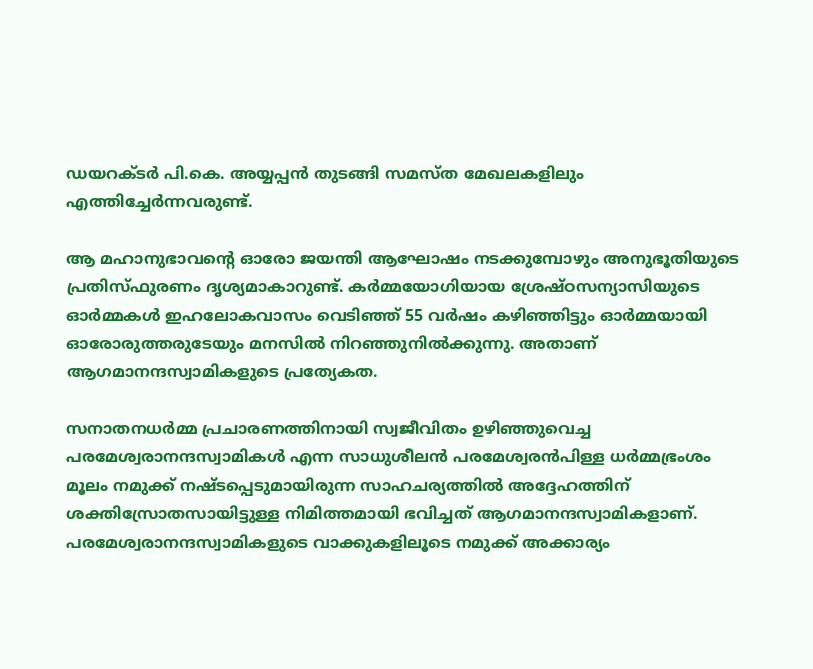ഡയറക്ടര്‍ പി.കെ. അയ്യപ്പന്‍ തുടങ്ങി സമസ്ത മേഖലകളിലും എത്തിച്ചേര്‍ന്നവരുണ്ട്.

ആ മഹാനുഭാവന്റെ ഓരോ ജയന്തി ആഘോഷം നടക്കുമ്പോഴും അനുഭൂതിയുടെ പ്രതിസ്ഫുരണം ദൃശ്യമാകാറുണ്ട്. കര്‍മ്മയോഗിയായ ശ്രേഷ്ഠസന്യാസിയുടെ ഓര്‍മ്മകള്‍ ഇഹലോകവാസം വെടിഞ്ഞ് 55 വര്‍ഷം കഴിഞ്ഞിട്ടും ഓര്‍മ്മയായി ഓരോരുത്തരുടേയും മനസില്‍ നിറഞ്ഞുനില്‍ക്കുന്നു. അതാണ് ആഗമാനന്ദസ്വാമികളുടെ പ്രത്യേകത.

സനാതനധര്‍മ്മ പ്രചാരണത്തിനായി സ്വജീവിതം ഉഴിഞ്ഞുവെച്ച പരമേശ്വരാനന്ദസ്വാമികള്‍ എന്ന സാധുശീലന്‍ പരമേശ്വരന്‍പിള്ള ധര്‍മ്മഭ്രംശം മൂലം നമുക്ക് നഷ്ടപ്പെടുമായിരുന്ന സാഹചര്യത്തില്‍ അദ്ദേഹത്തിന് ശക്തിസ്രോതസായിട്ടുള്ള നിമിത്തമായി ഭവിച്ചത് ആഗമാനന്ദസ്വാമികളാണ്. പരമേശ്വരാനന്ദസ്വാമികളുടെ വാക്കുകളിലൂടെ നമുക്ക് അക്കാര്യം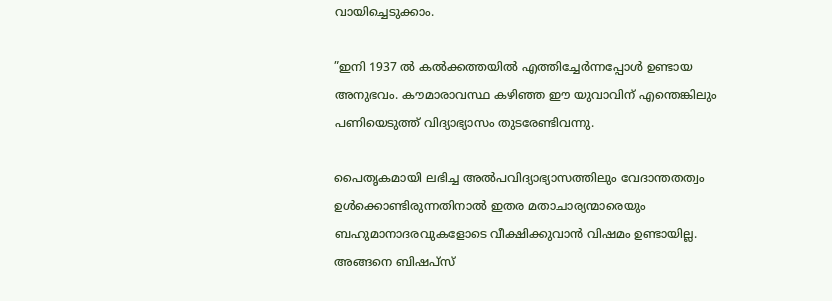വായിച്ചെടുക്കാം.

”ഇനി 1937 ല്‍ കല്‍ക്കത്തയില്‍ എത്തിച്ചേര്‍ന്നപ്പോള്‍ ഉണ്ടായ അനുഭവം. കൗമാരാവസ്ഥ കഴിഞ്ഞ ഈ യുവാവിന് എന്തെങ്കിലും പണിയെടുത്ത് വിദ്യാഭ്യാസം തുടരേണ്ടിവന്നു.

പൈതൃകമായി ലഭിച്ച അല്‍പവിദ്യാഭ്യാസത്തിലും വേദാന്തതത്വം ഉള്‍ക്കൊണ്ടിരുന്നതിനാല്‍ ഇതര മതാചാര്യന്മാരെയും ബഹുമാനാദരവുകളോടെ വീക്ഷിക്കുവാന്‍ വിഷമം ഉണ്ടായില്ല. അങ്ങനെ ബിഷപ്‌സ്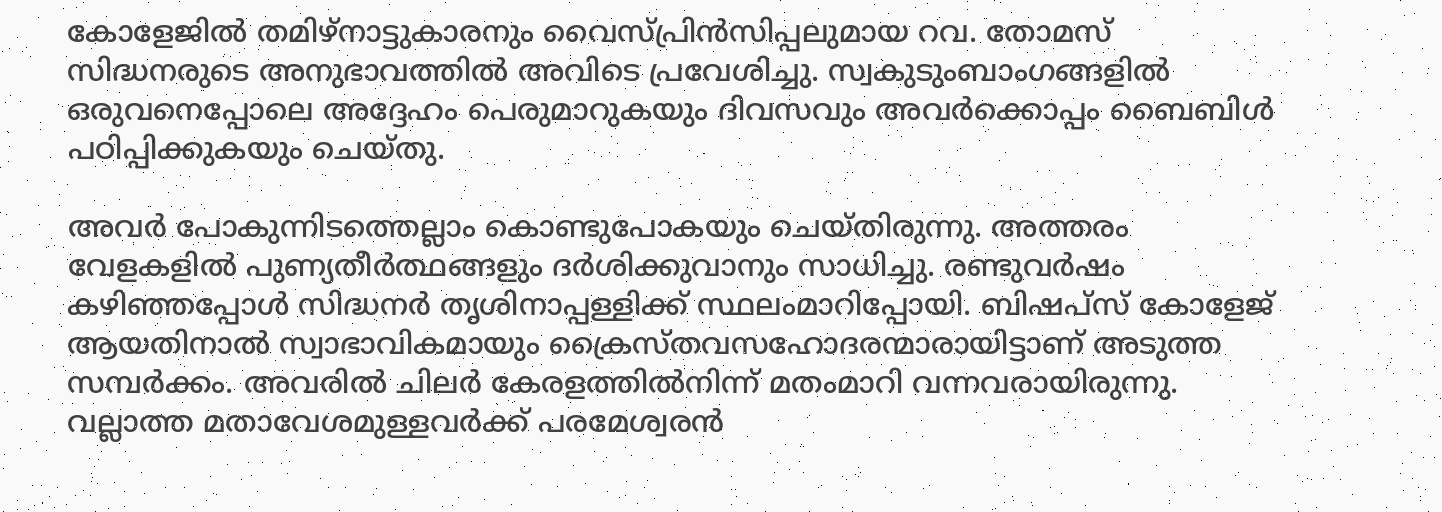കോളേജില്‍ തമിഴ്‌നാട്ടുകാരനും വൈസ്പ്രിന്‍സിപ്പലുമായ റവ. തോമസ് സിദ്ധനരുടെ അനുഭാവത്തില്‍ അവിടെ പ്രവേശിച്ചു. സ്വകുടുംബാംഗങ്ങളില്‍ ഒരുവനെപ്പോലെ അദ്ദേഹം പെരുമാറുകയും ദിവസവും അവര്‍ക്കൊപ്പം ബൈബിള്‍ പഠിപ്പിക്കുകയും ചെയ്തു.

അവര്‍ പോകുന്നിടത്തെല്ലാം കൊണ്ടുപോകയും ചെയ്തിരുന്നു. അത്തരം വേളകളില്‍ പുണ്യതീര്‍ത്ഥങ്ങളും ദര്‍ശിക്കുവാനും സാധിച്ചു. രണ്ടുവര്‍ഷം കഴിഞ്ഞപ്പോള്‍ സിദ്ധനര്‍ തൃശിനാപ്പള്ളിക്ക് സ്ഥലംമാറിപ്പോയി. ബിഷപ്‌സ് കോളേജ് ആയതിനാല്‍ സ്വാഭാവികമായും ക്രൈസ്തവസഹോദരന്മാരായിട്ടാണ് അടുത്ത സമ്പര്‍ക്കം. അവരില്‍ ചിലര്‍ കേരളത്തില്‍നിന്ന് മതംമാറി വന്നവരായിരുന്നു. വല്ലാത്ത മതാവേശമുള്ളവര്‍ക്ക് പരമേശ്വരന്‍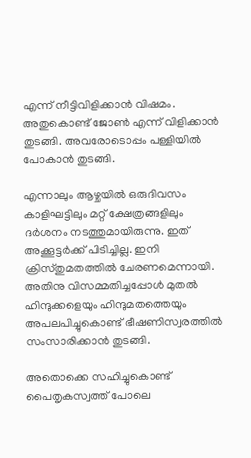എന്ന് നീട്ടിവിളിക്കാന്‍ വിഷമം. അതുകൊണ്ട് ജോണ്‍ എന്ന് വിളിക്കാന്‍ തുടങ്ങി. അവരോടൊപ്പം പള്ളിയില്‍ പോകാന്‍ തുടങ്ങി.

എന്നാലും ആഴ്ചയില്‍ ഒരുദിവസം കാളിഘട്ടിലും മറ്റ് ക്ഷേത്രങ്ങളിലും ദര്‍ശനം നടത്തുമായിരുന്നു. ഇത് അക്കൂട്ടര്‍ക്ക് പിടിച്ചില്ല. ഇനി ക്രിസ്തുമതത്തില്‍ ചേരണമെന്നായി. അതിനു വിസമ്മതിച്ചപ്പോള്‍ മുതല്‍ ഹിന്ദുക്കളെയും ഹിന്ദുമതത്തെയും അപലപിച്ചുകൊണ്ട് ഭീഷണിസ്വരത്തില്‍ സംസാരിക്കാന്‍ തുടങ്ങി.

അതൊക്കെ സഹിച്ചുകൊണ്ട് പൈതൃകസ്വത്ത് പോലെ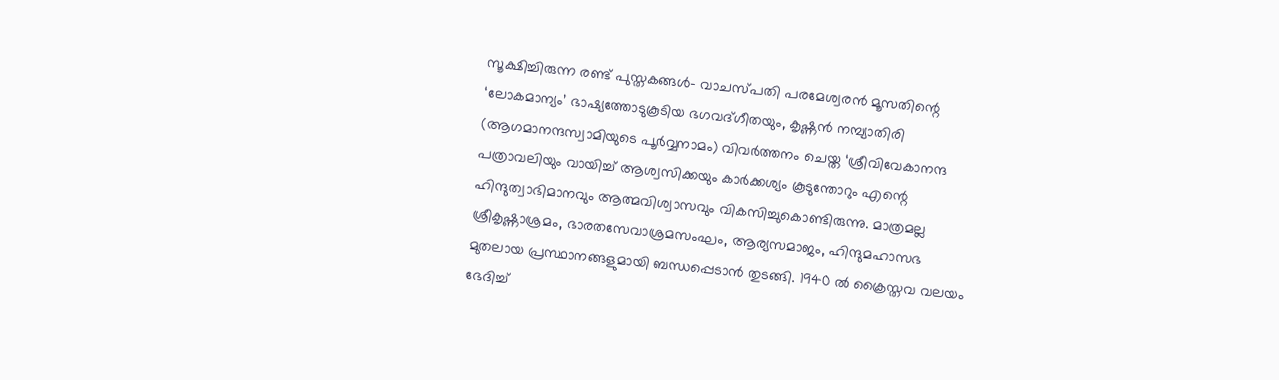സൂക്ഷിച്ചിരുന്ന രണ്ട് പുസ്തകങ്ങള്‍- വാചസ്പതി പരമേശ്വരന്‍ മൂസതിന്റെ ‘ലോകമാന്യം’ ഭാഷ്യത്തോടുകൂടിയ ഭഗവദ്ഗീതയും, കൃഷ്ണന്‍ നമ്പ്യാതിരി (ആഗമാനന്ദസ്വാമിയുടെ പൂര്‍വ്വനാമം) വിവര്‍ത്തനം ചെയ്ത ‘ശ്രീവിവേകാനന്ദ പത്രാവലിയും വായിച്ച് ആശ്വസിക്കയും കാര്‍ക്കശ്യം കൂടുന്തോറും എന്റെ ഹിന്ദുത്വാഭിമാനവും ആത്മവിശ്വാസവും വികസിച്ചുകൊണ്ടിരുന്നു. മാത്രമല്ല ശ്രീകൃഷ്ണാശ്രമം, ഭാരതസേവാശ്രമസംഘം, ആര്യസമാജം, ഹിന്ദുമഹാസഭ മുതലായ പ്രസ്ഥാനങ്ങളുമായി ബന്ധപ്പെടാന്‍ തുടങ്ങി. 1940 ല്‍ ക്രൈസ്തവ വലയം ഭേദിച്ച്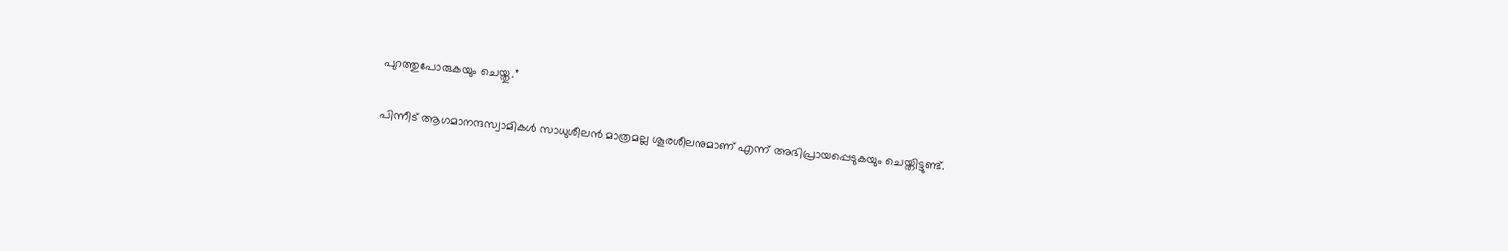പുറത്തുപോരുകയും ചെയ്തു.”

പിന്നീട് ആഗമാനന്ദസ്വാമികള്‍ സാധുശീലന്‍ മാത്രമല്ല ശൂരശീലനുമാണ് എന്ന് അഭിപ്രായപ്പെടുകയും ചെയ്തിട്ടുണ്ട്.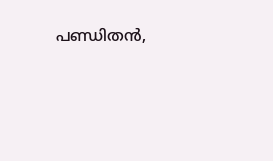പണ്ഡിതന്‍,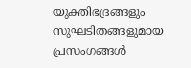യുക്തിഭദ്രങ്ങളും സുഘടിതങ്ങളുമായ പ്രസംഗങ്ങള്‍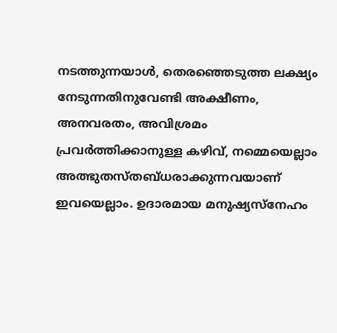നടത്തുന്നയാള്‍, തെരഞ്ഞെടുത്ത ലക്ഷ്യം നേടുന്നതിനുവേണ്ടി അക്ഷീണം, അനവരതം, അവിശ്രമം പ്രവര്‍ത്തിക്കാനുള്ള കഴിവ്, നമ്മെയെല്ലാം അത്ഭുതസ്തബ്ധരാക്കുന്നവയാണ് ഇവയെല്ലാം. ഉദാരമായ മനുഷ്യസ്‌നേഹം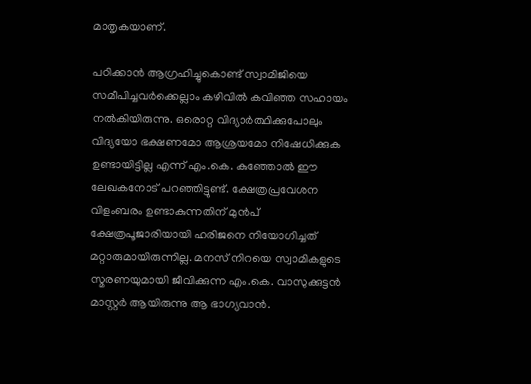മാതൃകയാണ്.

പഠിക്കാന്‍ ആഗ്രഹിച്ചുകൊണ്ട് സ്വാമിജിയെ സമീപിച്ചവര്‍ക്കെല്ലാം കഴിവില്‍ കവിഞ്ഞ സഹായം നല്‍കിയിരുന്നു. ഒരൊറ്റ വിദ്യാര്‍ത്ഥിക്കുപോലും വിദ്യയോ ഭക്ഷണമോ ആശ്രയമോ നിഷേധിക്കുക ഉണ്ടായിട്ടില്ല എന്ന് എം.കെ. കുഞ്ഞോല്‍ ഈ ലേഖകനോട് പറഞ്ഞിട്ടുണ്ട്. ക്ഷേത്രപ്രവേശന വിളംബരം ഉണ്ടാകുന്നതിന് മുന്‍പ് ക്ഷേത്രപൂജാരിയായി ഹരിജനെ നിയോഗിച്ചത് മറ്റാരുമായിരുന്നില്ല. മനസ് നിറയെ സ്വാമികളുടെ സ്മരണയുമായി ജീവിക്കുന്ന എം.കെ. വാസുക്കുട്ടന്‍ മാസ്റ്റര്‍ ആയിരുന്നു ആ ഭാഗ്യവാന്‍.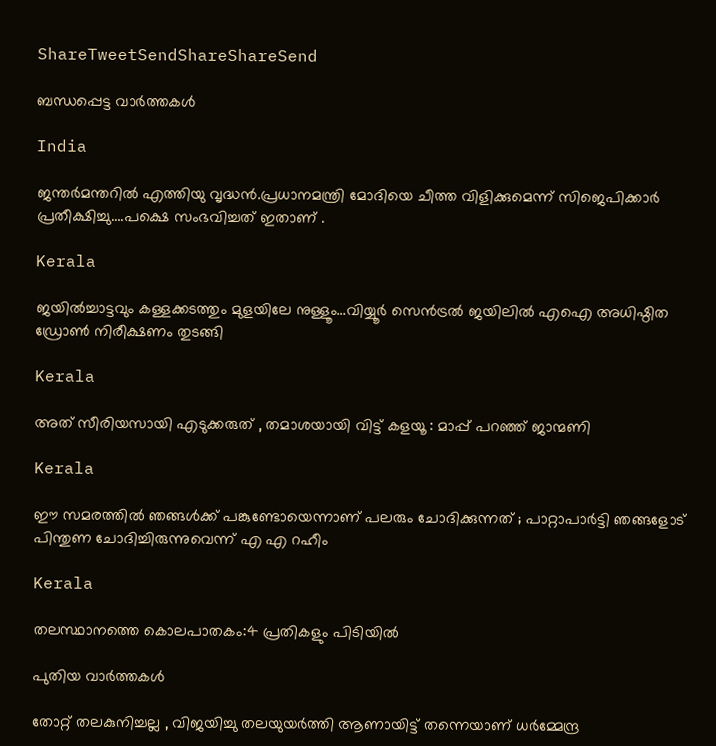ShareTweetSendShareShareSend

ബന്ധപ്പെട്ട വാര്‍ത്തകള്‍

India

ജന്തര്‍മന്തറില്‍ എത്തിയു വൃദ്ധന്‍.പ്രധാനമന്ത്രി മോദിയെ ചീത്ത വിളിക്കുമെന്ന് സിജെപിക്കാര്‍ പ്രതീക്ഷിച്ചു….പക്ഷെ സംഭവിച്ചത് ഇതാണ് .

Kerala

ജയില്‍ച്ചാട്ടവും കള്ളക്കടത്തും മുളയിലേ നുള്ളൂം…വിയ്യൂര്‍ സെന്‍ട്രല്‍ ജയിലില്‍ എഐ അധിഷ്ഠിത ഡ്രോണ്‍ നിരീക്ഷണം തുടങ്ങി

Kerala

അത് സീരിയസായി എടുക്കരുത് , തമാശയായി വിട്ട് കളയൂ : മാപ്പ് പറഞ്ഞ് ജാന്മണി

Kerala

ഈ സമരത്തിൽ ഞങ്ങൾക്ക് പങ്കുണ്ടോയെന്നാണ് പലരും ചോദിക്കുന്നത് ; പാറ്റാപാർട്ടി ഞങ്ങളോട് പിന്തുണ ചോദിച്ചിരുന്നുവെന്ന് എ എ റഹീം

Kerala

തലസ്ഥാനത്തെ കൊലപാതകം:4 പ്രതികളും പിടിയില്‍

പുതിയ വാര്‍ത്തകള്‍

തോറ്റ് തലകുനിച്ചല്ല , വിജയിച്ചു തലയുയർത്തി ആണായിട്ട് തന്നെയാണ് ധർമ്മേന്ദ്ര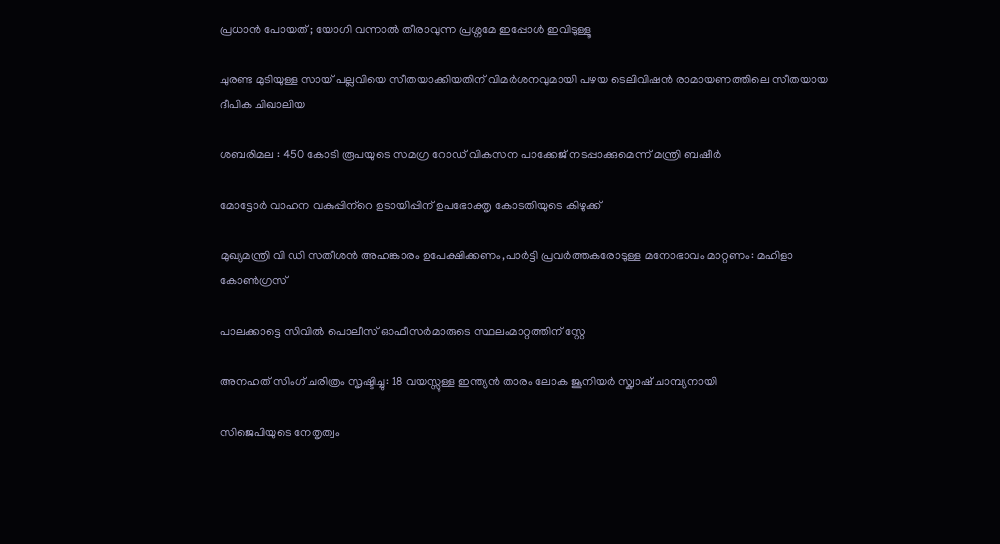പ്രധാൻ പോയത് ; യോഗി വന്നാൽ തീരാവുന്ന പ്രശ്നമേ ഇപ്പോൾ ഇവിടുള്ളൂ

ചുരണ്ട മുടിയുള്ള സായ് പല്ലവിയെ സീതയാക്കിയതിന് വിമര്‍ശനവുമായി പഴയ ടെലിവിഷന്‍ രാമായണത്തിലെ സീതയായ ദീപിക ചിഖാലിയ

ശബരിമല : 450 കോടി രൂപയുടെ സമഗ്ര റോഡ് വികസന പാക്കേജ് നടപ്പാക്കുമെന്ന് മന്ത്രി ബഷീര്‍

മോട്ടോര്‍ വാഹന വകുപ്പിന്‌റെ ഉടായിപ്പിന് ഉപഭോക്തൃ കോടതിയുടെ കിഴുക്ക്

മുഖ്യമന്ത്രി വി ഡി സതീശന്‍ അഹങ്കാരം ഉപേക്ഷിക്കണം,പാര്‍ട്ടി പ്രവര്‍ത്തകരോടുള്ള മനോഭാവം മാറ്റണം: മഹിളാ കോണ്‍ഗ്രസ്

പാലക്കാട്ടെ സിവില്‍ പൊലീസ് ഓഫീസര്‍മാരുടെ സ്ഥലംമാറ്റത്തിന് സ്റ്റേ

അനഹത് സിംഗ് ചരിത്രം സൃഷ്ടിച്ചു: 18 വയസ്സുള്ള ഇന്ത്യൻ താരം ലോക ജൂനിയർ സ്ക്വാഷ് ചാമ്പ്യനായി

സിജെപിയുടെ നേതൃത്വം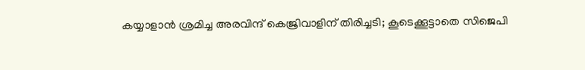കയ്യാളാന്‍ ശ്രമിച്ച അരവിന്ദ് കെജ്രിവാളിന് തിരിച്ചടി; കൂടെക്കൂട്ടാതെ സിജെപി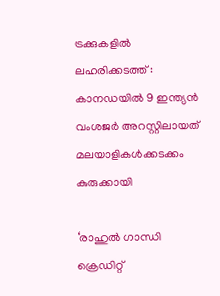ട്രക്കുകളില്‍ ലഹരിക്കടത്ത് : കാനഡയില്‍ 9 ഇന്ത്യന്‍ വംശജര്‍ അറസ്റ്റിലായത് മലയാളികള്‍ക്കടക്കം കുരുക്കായി

‘രാഹുൽ ഗാന്ധി ക്രെഡിറ്റ്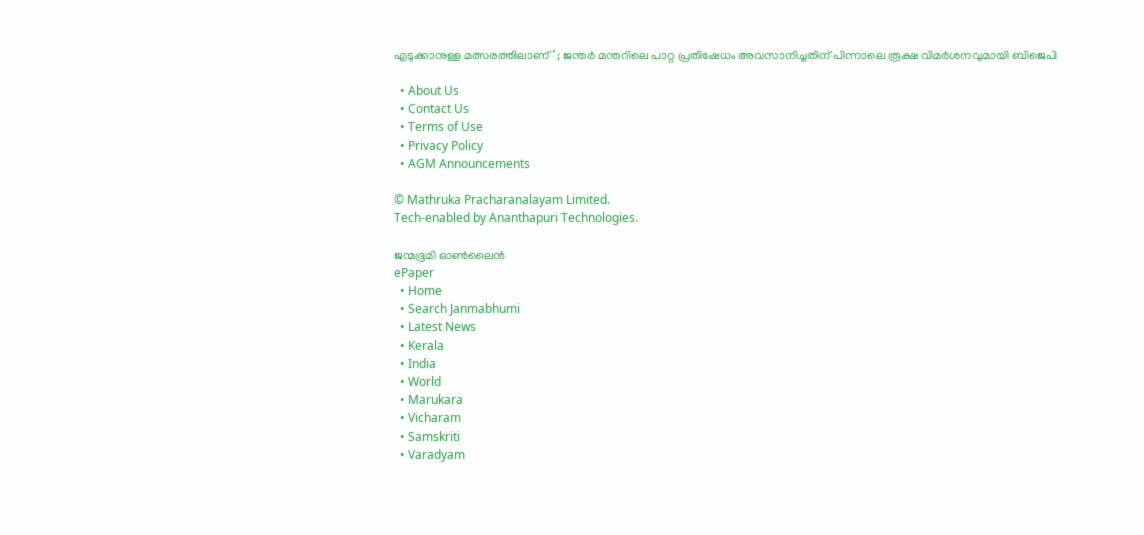എടുക്കാനുള്ള മത്സരത്തിലാണ് ‘ ; ജന്തർ മന്തറിലെ പാറ്റ പ്രതിഷേധം അവസാനിച്ചതിന് പിന്നാലെ രൂക്ഷ വിമർശനവുമായി ബിജെപി

  • About Us
  • Contact Us
  • Terms of Use
  • Privacy Policy
  • AGM Announcements

© Mathruka Pracharanalayam Limited.
Tech-enabled by Ananthapuri Technologies.

ജന്മഭൂമി ഓണ്‍ലൈന്‍
ePaper
  • Home
  • Search Janmabhumi
  • Latest News
  • Kerala
  • India
  • World
  • Marukara
  • Vicharam
  • Samskriti
  • Varadyam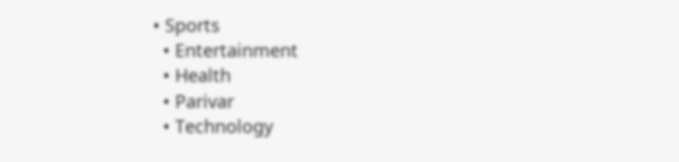• Sports
  • Entertainment
  • Health
  • Parivar
  • Technology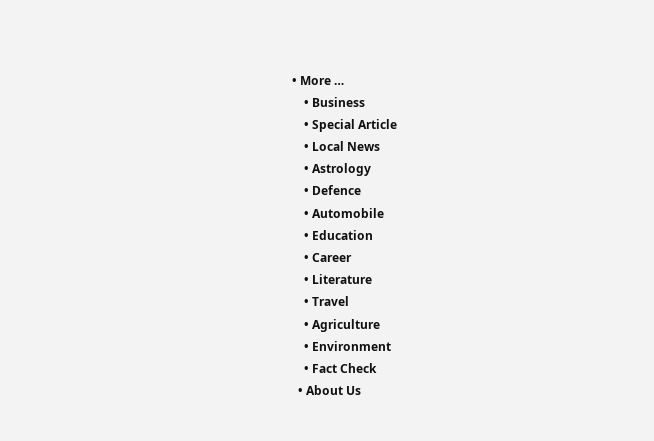• More …
    • Business
    • Special Article
    • Local News
    • Astrology
    • Defence
    • Automobile
    • Education
    • Career
    • Literature
    • Travel
    • Agriculture
    • Environment
    • Fact Check
  • About Us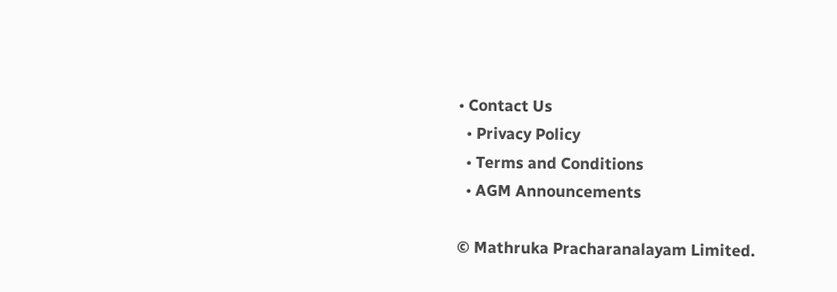• Contact Us
  • Privacy Policy
  • Terms and Conditions
  • AGM Announcements

© Mathruka Pracharanalayam Limited.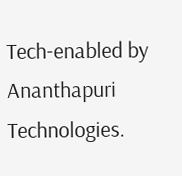Tech-enabled by Ananthapuri Technologies.